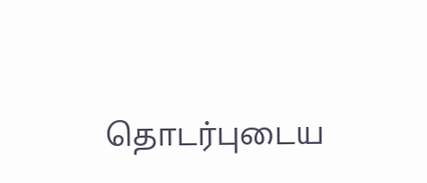தொடர்புடைய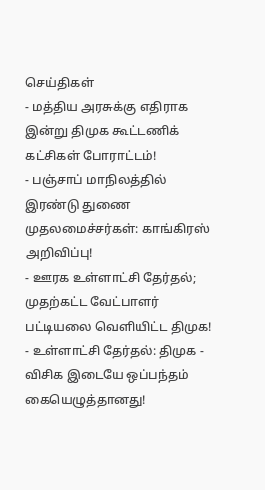செய்திகள்
- மத்திய அரசுக்கு எதிராக இன்று திமுக கூட்டணிக் கட்சிகள் போராட்டம்!
- பஞ்சாப் மாநிலத்தில் இரண்டு துணை முதலமைச்சர்கள்: காங்கிரஸ் அறிவிப்பு!
- ஊரக உள்ளாட்சி தேர்தல்; முதற்கட்ட வேட்பாளர் பட்டியலை வெளியிட்ட திமுக!
- உள்ளாட்சி தேர்தல்: திமுக - விசிக இடையே ஒப்பந்தம் கையெழுத்தானது!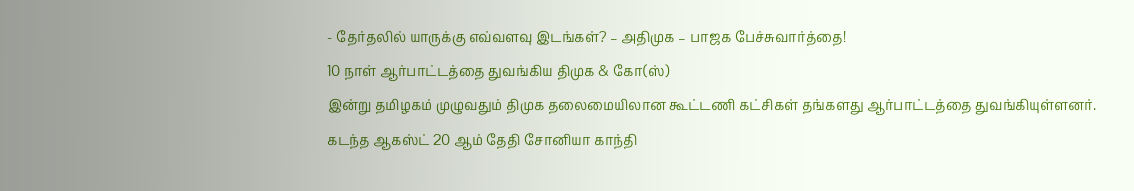- தேர்தலில் யாருக்கு எவ்வளவு இடங்கள்? – அதிமுக – பாஜக பேச்சுவார்த்தை!
10 நாள் ஆர்பாட்டத்தை துவங்கிய திமுக & கோ(ஸ்)
இன்று தமிழகம் முழுவதும் திமுக தலைமையிலான கூட்டணி கட்சிகள் தங்களது ஆர்பாட்டத்தை துவங்கியுள்ளனர்.
கடந்த ஆகஸ்ட் 20 ஆம் தேதி சோனியா காந்தி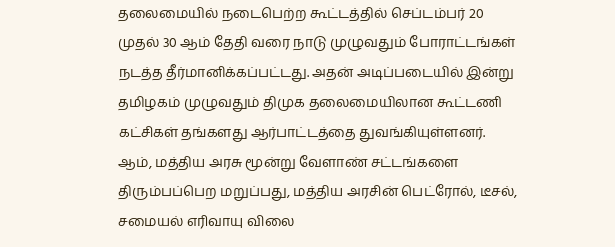தலைமையில் நடைபெற்ற கூட்டத்தில் செப்டம்பர் 20 முதல் 30 ஆம் தேதி வரை நாடு முழுவதும் போராட்டங்கள் நடத்த தீர்மானிக்கப்பட்டது. அதன் அடிப்படையில் இன்று தமிழகம் முழுவதும் திமுக தலைமையிலான கூட்டணி கட்சிகள் தங்களது ஆர்பாட்டத்தை துவங்கியுள்ளனர்.
ஆம், மத்திய அரசு மூன்று வேளாண் சட்டங்களை திரும்பப்பெற மறுப்பது, மத்திய அரசின் பெட்ரோல், டீசல், சமையல் எரிவாயு விலை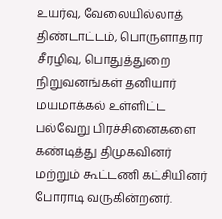உயர்வு, வேலையில்லாத் திண்டாட்டம், பொருளாதார சீரழிவு, பொதுத்துறை நிறுவனங்கள் தனியார் மயமாக்கல் உள்ளிட்ட பல்வேறு பிரச்சினைகளை கண்டித்து திமுகவினர் மற்றும் கூட்டணி கட்சியினர் போராடி வருகின்றனர்.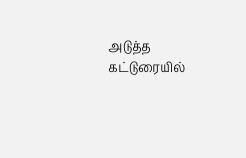அடுத்த கட்டுரையில்